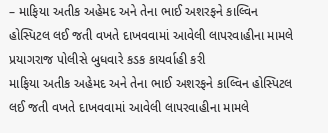– માફિયા અતીક અહેમદ અને તેના ભાઈ અશરફને કાલ્વિન હોસ્પિટલ લઈ જતી વખતે દાખવવામાં આવેલી લાપરવાહીના મામલે પ્રયાગરાજ પોલીસે બુધવારે કડક કાયર્વાહી કરી
માફિયા અતીક અહેમદ અને તેના ભાઈ અશરફને કાલ્વિન હોસ્પિટલ લઈ જતી વખતે દાખવવામાં આવેલી લાપરવાહીના મામલે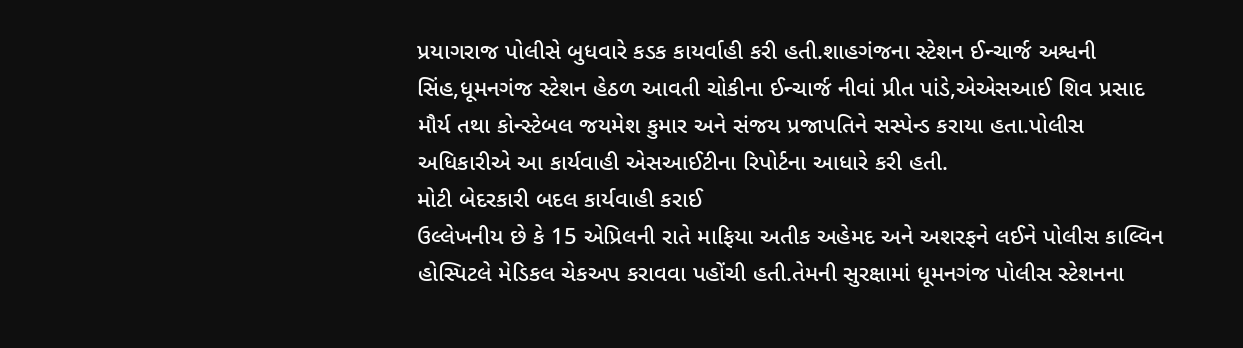પ્રયાગરાજ પોલીસે બુધવારે કડક કાયર્વાહી કરી હતી.શાહગંજના સ્ટેશન ઈન્ચાર્જ અશ્વની સિંહ,ધૂમનગંજ સ્ટેશન હેઠળ આવતી ચોકીના ઈન્ચાર્જ નીવાં પ્રીત પાંડે,એએસઆઈ શિવ પ્રસાદ મૌર્ય તથા કોન્સ્ટેબલ જયમેશ કુમાર અને સંજય પ્રજાપતિને સસ્પેન્ડ કરાયા હતા.પોલીસ અધિકારીએ આ કાર્યવાહી એસઆઈટીના રિપોર્ટના આધારે કરી હતી.
મોટી બેદરકારી બદલ કાર્યવાહી કરાઈ
ઉલ્લેખનીય છે કે 15 એપ્રિલની રાતે માફિયા અતીક અહેમદ અને અશરફને લઈને પોલીસ કાલ્વિન હોસ્પિટલે મેડિકલ ચેકઅપ કરાવવા પહોંચી હતી.તેમની સુરક્ષામાં ધૂમનગંજ પોલીસ સ્ટેશનના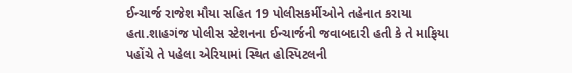ઈન્ચાર્જ રાજેશ મૌયા સહિત 19 પોલીસકર્મીઓને તહેનાત કરાયા હતા.શાહગંજ પોલીસ સ્ટેશનના ઈન્ચાર્જની જવાબદારી હતી કે તે માફિયા પહોંચે તે પહેલા એરિયામાં સ્થિત હોસ્પિટલની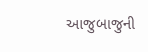આજુબાજુની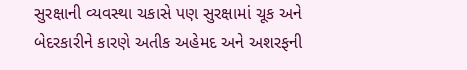સુરક્ષાની વ્યવસ્થા ચકાસે પણ સુરક્ષામાં ચૂક અને બેદરકારીને કારણે અતીક અહેમદ અને અશરફની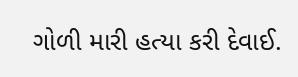ગોળી મારી હત્યા કરી દેવાઈ.